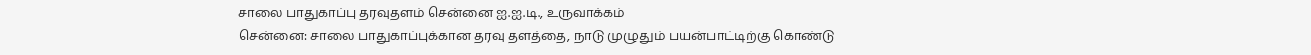சாலை பாதுகாப்பு தரவுதளம் சென்னை ஐ.ஐ.டி., உருவாக்கம்
சென்னை: சாலை பாதுகாப்புக்கான தரவு தளத்தை, நாடு முழுதும் பயன்பாட்டிற்கு கொண்டு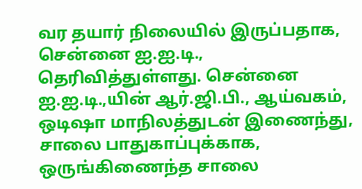வர தயார் நிலையில் இருப்பதாக, சென்னை ஐ.ஐ.டி., தெரிவித்துள்ளது. சென்னை ஐ.ஐ.டி.,யின் ஆர்.ஜி.பி., ஆய்வகம், ஒடிஷா மாநிலத்துடன் இணைந்து, சாலை பாதுகாப்புக்காக, ஒருங்கிணைந்த சாலை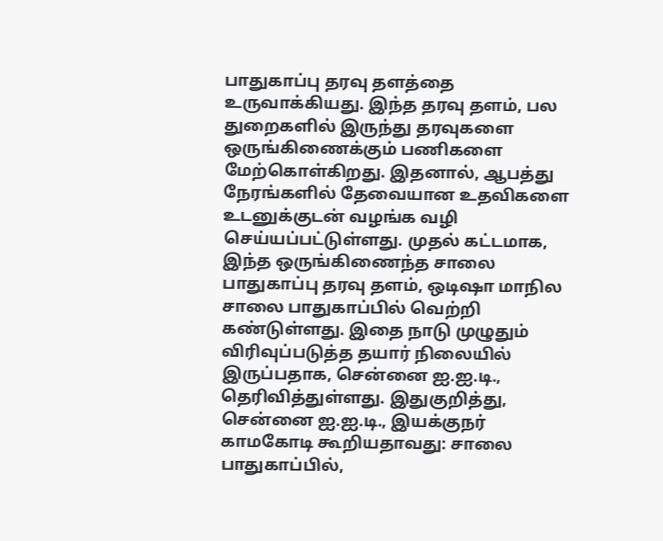பாதுகாப்பு தரவு தளத்தை உருவாக்கியது. இந்த தரவு தளம், பல துறைகளில் இருந்து தரவுகளை ஒருங்கிணைக்கும் பணிகளை மேற்கொள்கிறது. இதனால், ஆபத்து நேரங்களில் தேவையான உதவிகளை உடனுக்குடன் வழங்க வழி செய்யப்பட்டுள்ளது. முதல் கட்டமாக, இந்த ஒருங்கிணைந்த சாலை பாதுகாப்பு தரவு தளம், ஒடிஷா மாநில சாலை பாதுகாப்பில் வெற்றி கண்டுள்ளது. இதை நாடு முழுதும் விரிவுப்படுத்த தயார் நிலையில் இருப்பதாக, சென்னை ஐ.ஐ.டி., தெரிவித்துள்ளது. இதுகுறித்து, சென்னை ஐ.ஐ.டி., இயக்குநர் காமகோடி கூறியதாவது: சாலை பாதுகாப்பில்,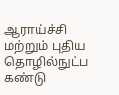ஆராய்ச்சி மற்றும் புதிய தொழில்நுட்ப கண்டு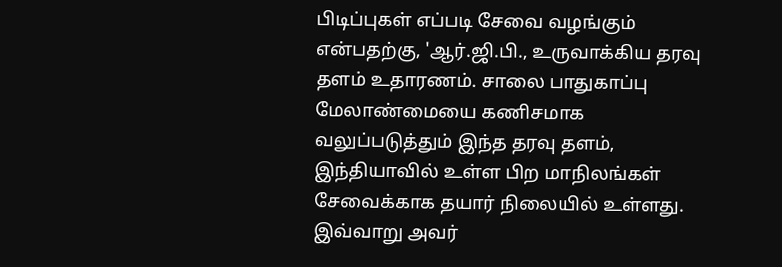பிடிப்புகள் எப்படி சேவை வழங்கும் என்பதற்கு, 'ஆர்.ஜி.பி., உருவாக்கிய தரவு தளம் உதாரணம். சாலை பாதுகாப்பு மேலாண்மையை கணிசமாக வலுப்படுத்தும் இந்த தரவு தளம், இந்தியாவில் உள்ள பிற மாநிலங்கள் சேவைக்காக தயார் நிலையில் உள்ளது. இவ்வாறு அவர்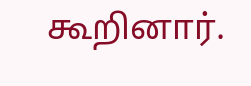கூறினார்.